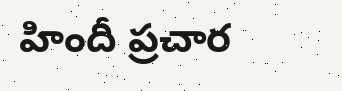హిందీ ప్రచార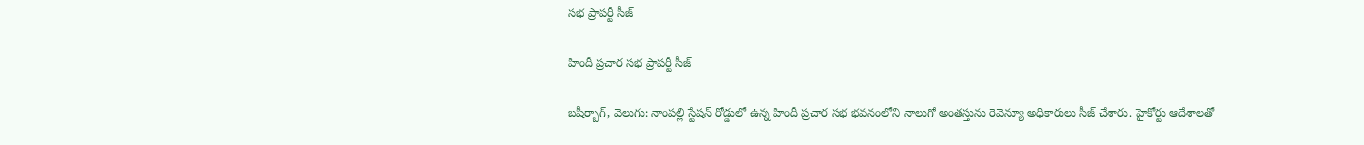సభ ప్రాపర్టీ సీజ్

హిందీ ప్రచార సభ ప్రాపర్టీ సీజ్

బషీర్బాగ్, వెలుగు: నాంపల్లి స్టేషన్ రోడ్డులో ఉన్న హిందీ ప్రచార సభ భవనంలోని నాలుగో అంతస్తును రెవెన్యూ అధికారులు సీజ్ చేశారు. హైకోర్టు ఆదేశాలతో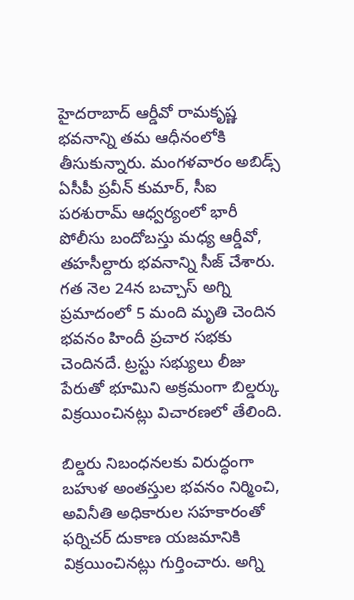హైదరాబాద్ ఆర్డీవో రామకృష్ణ భవనాన్ని తమ ఆధీనంలోకి తీసుకున్నారు. మంగళవారం అబిడ్స్ ఏసీపీ ప్రవీన్ కుమార్, సీఐ పరశురామ్ ఆధ్వర్యంలో భారీ పోలీసు బందోబస్తు మధ్య ఆర్డీవో, తహసీల్దారు భవనాన్ని సీజ్ చేశారు. గత నెల 24న బచ్చాస్ అగ్ని ప్రమాదంలో 5 మంది మృతి చెందిన భవనం హిందీ ప్రచార సభకు చెందినదే. ట్రస్టు సభ్యులు లీజు పేరుతో భూమిని అక్రమంగా బిల్డర్కు విక్రయించినట్లు విచారణలో తేలింది.

బిల్డరు నిబంధనలకు విరుద్ధంగా బహుళ అంతస్తుల భవనం నిర్మించి, అవినీతి అధికారుల సహకారంతో ఫర్నిచర్ దుకాణ యజమానికి విక్రయించినట్లు గుర్తించారు. అగ్ని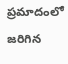ప్రమాదంలో జరిగిన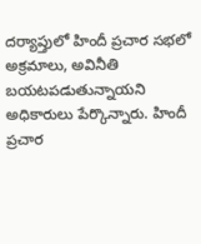దర్యాప్తులో హిందీ ప్రచార సభలో అక్రమాలు, అవినీతి బయటపడుతున్నాయని అధికారులు పేర్కొన్నారు. హిందీ ప్రచార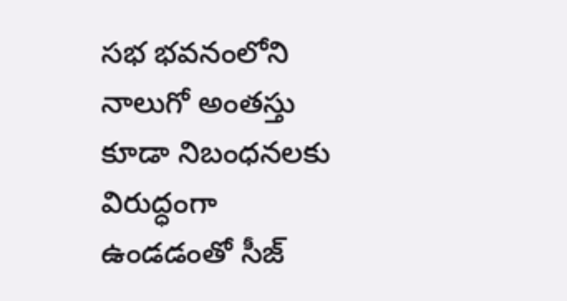సభ భవనంలోని నాలుగో అంతస్తు కూడా నిబంధనలకు విరుద్ధంగా ఉండడంతో సీజ్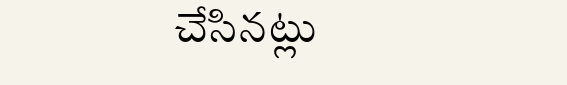చేసినట్లు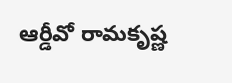ఆర్డీవో రామకృష్ణ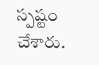స్పష్టం చేశారు.